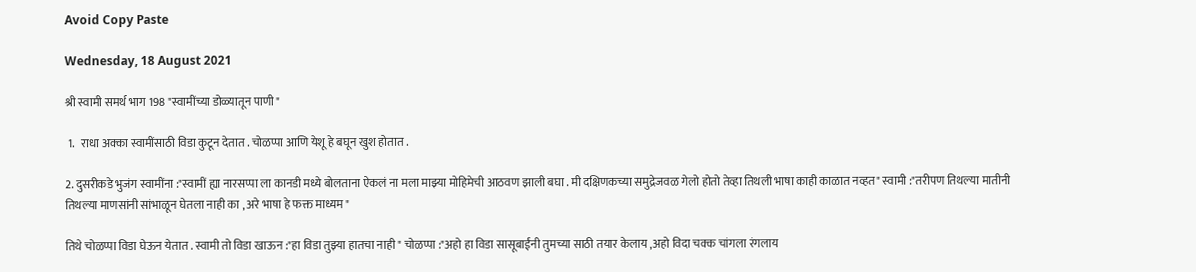Avoid Copy Paste

Wednesday, 18 August 2021

श्री स्वामी समर्थ भाग 198 "स्वामींच्या डोळ्यातून पाणी "

 1.   राधा अक्का स्वामींसाठी विडा कुटून देतात . चोळप्पा आणि येशू हे बघून खुश होतात .

2. दुसरीकडे भुजंग स्वामींना :"स्वामीं ह्या नारसप्पा ला कानडी मध्ये बोलताना ऐकलं ना मला माझ्या मोहिमेची आठवण झाली बघा . मी दक्षिणकच्या समुद्रेजवळ गेलो होतो तेव्हा तिथली भाषा काही काळात नव्हत" स्वामी :"तरीपण तिथल्या मातीनी तिथल्या माणसांनी सांभाळून घेतला नाही का , अरे भाषा हे फक्त माध्यम "

तिथे चोळप्पा विडा घेऊन येतात . स्वामी तो विडा खाऊन :"हा विडा तुझ्या हातचा नाही " चोळप्पा :"अहो हा विडा सासूबाईंनी तुमच्या साठी तयार केलाय ,अहो विदा चक्क चांगला रंगलाय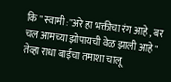कि " स्वामी :"अरे हा भक्तीचा रंग आहे , बर चल आमच्या झोपायची वेळ झाली आहे " तेव्हा राधा बाईचा तमाशा चालू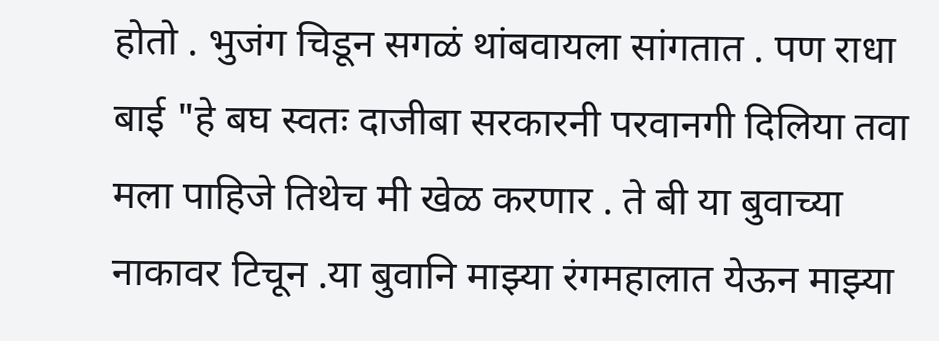होतो . भुजंग चिडून सगळं थांबवायला सांगतात . पण राधा बाई "हे बघ स्वतः दाजीबा सरकारनी परवानगी दिलिया तवा मला पाहिजे तिथेच मी खेळ करणार . ते बी या बुवाच्या नाकावर टिचून .या बुवानि माझ्या रंगमहालात येऊन माझ्या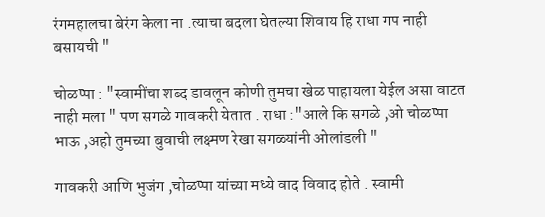रंगमहालचा बेरंग केला ना .त्याचा बदला घेतल्या शिवाय हि राधा गप नाही बसायची "

चोळप्पा : "स्वामींचा शब्द डावलून कोणी तुमचा खेळ पाहायला येईल असा वाटत नाही मला " पण सगळे गावकरी येतात . राधा :"आले कि सगळे ,ओ चोळप्पा भाऊ ,अहो तुमच्या बुवाची लक्ष्मण रेखा सगळ्यांनी ओलांडली "

गावकरी आणि भुजंग ,चोळप्पा यांच्या मध्ये वाद विवाद होते . स्वामी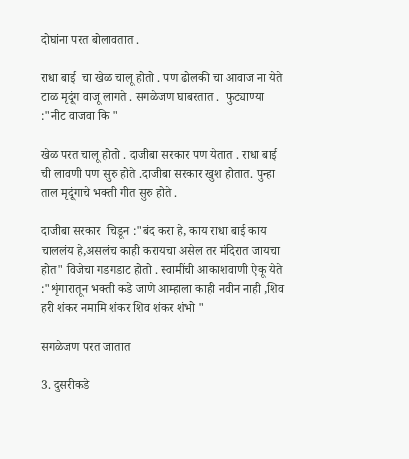दोघांना परत बोलावतात .

राधा बाई  चा खेळ चालू होतो . पण ढोलकी चा आवाज ना येते टाळ मृदूंग वाजू लागते . सगळेजण घाबरतात .  फुट्याण्या :"नीट वाजवा कि "

खेळ परत चालू होतो . दाजीबा सरकार पण येतात . राधा बाई ची लावणी पण सुरु होते .दाजीबा सरकार खुश होतात. पुन्हा ताल मृदूंगाचे भक्ती गीत सुरु होते .

दाजीबा सरकार  चिडून :"बंद करा हे, काय राधा बाई काय चाललंय हे,असलंच काही करायचा असेल तर मंदिरात जायचा होत" विजेचा गडगडाट होतो . स्वामींची आकाशवाणी ऐकू येते :"शृंगारातून भक्ती कडे जाणे आम्हाला काही नवीन नाही ,शिव हरी शंकर नमामि शंकर शिव शंकर शंभो "

सगळेजण परत जातात

3. दुसरीकडे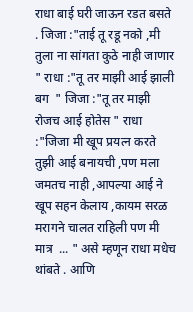राधा बाई घरी जाऊन रडत बसते . जिजा :"ताई तू रडू नको ,मी तुला ना सांगता कुठे नाही जाणार " राधा :"तू तर माझी आई झाली बग  " जिजा :"तू तर माझी रोजच आई होतेस " राधा :"जिजा मी खूप प्रयत्न करते तुझी आई बनायची ,पण मला जमतच नाही ,आपल्या आई ने खूप सहन केलाय ,कायम सरळ मरागने चालत राहिली पण मी मात्र  ... " असे म्हणून राधा मधेच थांबते . आणि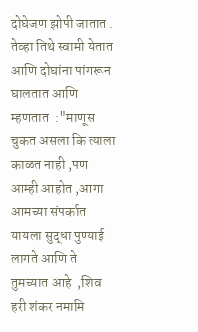दोघेजण झोपी जातात .  तेव्हा तिथे स्वामी येतात आणि दोघांना पांगरून घालतात आणि म्हणतात  :"माणूस चुकत असला कि त्याला काळत नाही ,पण आम्ही आहोत ,आगा आमच्या संपर्कात यायला सुद्धा पुण्याई लागते आणि ते तुमच्यात आहे  ,शिव हरी शंकर नमामि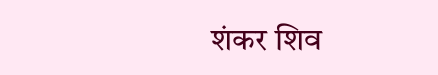शंकर शिव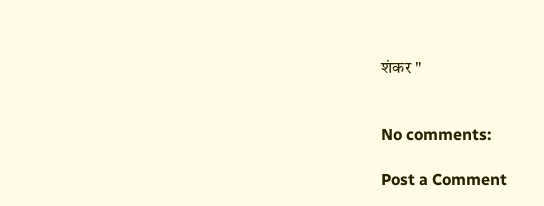शंकर "


No comments:

Post a Comment